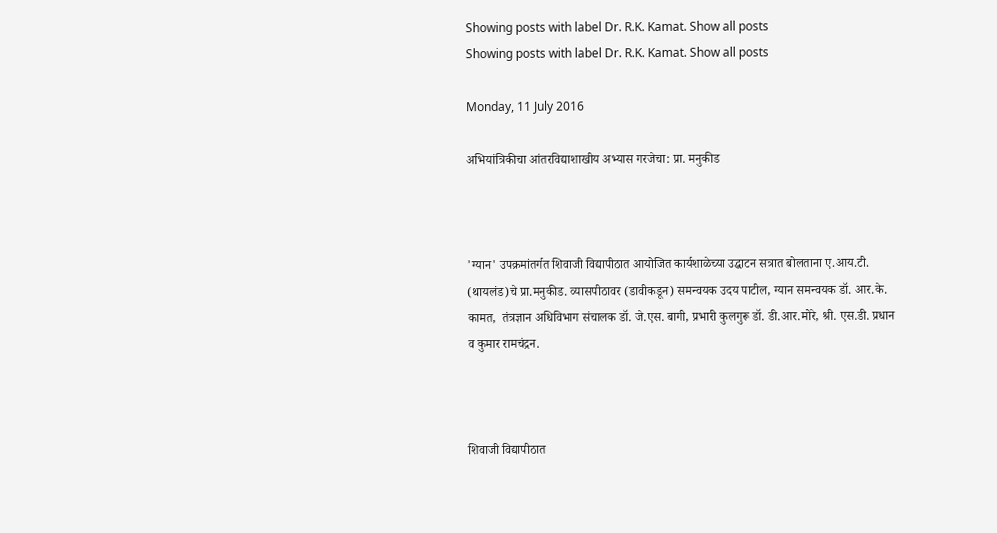Showing posts with label Dr. R.K. Kamat. Show all posts
Showing posts with label Dr. R.K. Kamat. Show all posts

Monday, 11 July 2016

अभियांत्रिकीचा आंतरविद्याशाखीय अभ्यास गरजेचा: प्रा. मनुकीड



'ग्यान' उपक्रमांतर्गत शिवाजी विद्यापीठात आयोजित कार्यशाळेच्या उद्घाटन सत्रात बोलताना ए.आय.टी. (थायलंड)चे प्रा.मनुकीड. व्यासपीठावर (डावीकडून) समन्वयक उदय पाटील, ग्यान समन्वयक डॉ. आर.के. कामत,  तंत्रज्ञान अधिविभाग संचालक डॉ. जे.एस. बागी, प्रभारी कुलगुरू डॉ. डी.आर.मोरे, श्री. एस.डी. प्रधान व कुमार रामचंद्रन.



शिवाजी विद्यापीठात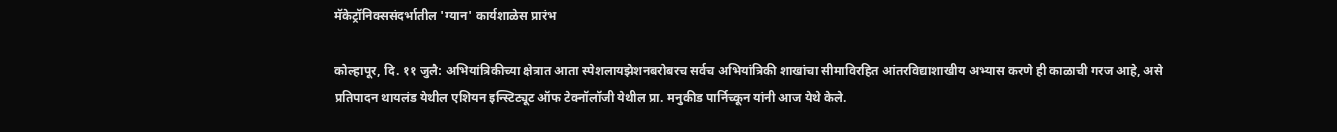मॅकेट्रॉनिक्ससंदर्भातील 'ग्यान' कार्यशाळेस प्रारंभ

कोल्हापूर, दि. ११ जुलै: अभियांत्रिकीच्या क्षेत्रात आता स्पेशलायझेशनबरोबरच सर्वच अभियांत्रिकी शाखांचा सीमाविरहित आंतरविद्याशाखीय अभ्यास करणे ही काळाची गरज आहे, असे प्रतिपादन थायलंड येथील एशियन इन्स्टिट्यूट ऑफ टेक्नॉलॉजी येथील प्रा. मनुकीड पार्निच्कून यांनी आज येथे केले.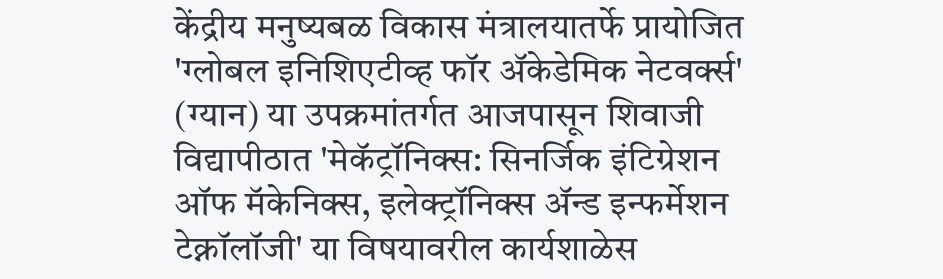केंद्रीय मनुष्यबळ विकास मंत्रालयातर्फे प्रायोजित 'ग्लोबल इनिशिएटीव्ह फॉर ॲकेडेमिक नेटवर्क्स' (ग्यान) या उपक्रमांतर्गत आजपासून शिवाजी विद्यापीठात 'मेकॅट्रॉनिक्स: सिनर्जिक इंटिग्रेशन ऑफ मॅकेनिक्स, इलेक्ट्रॉनिक्स ॲन्ड इन्फर्मेशन टेक्नॉलॉजी' या विषयावरील कार्यशाळेस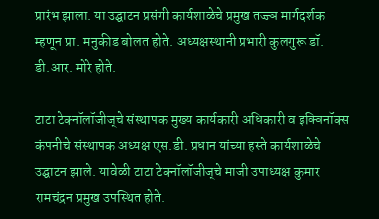प्रारंभ झाला. या उद्घाटन प्रसंगी कार्यशाळेचे प्रमुख तज्ज्ञ मार्गदर्शक म्हणून प्रा. मनुकीड बोलत होते. अध्यक्षस्थानी प्रभारी कुलगुरू डॉ. डी.आर. मोरे होते.

टाटा टेक्नॉलॉजीज्‌चे संस्थापक मुख्य कार्यकारी अधिकारी व इक्विनॉक्स कंपनीचे संस्थापक अध्यक्ष एस.डी. प्रधान यांच्या हस्ते कार्यशाळेचे उद्घाटन झाले. यावेळी टाटा टेक्नॉलॉजीज्‌चे माजी उपाध्यक्ष कुमार रामचंद्रन प्रमुख उपस्थित होते.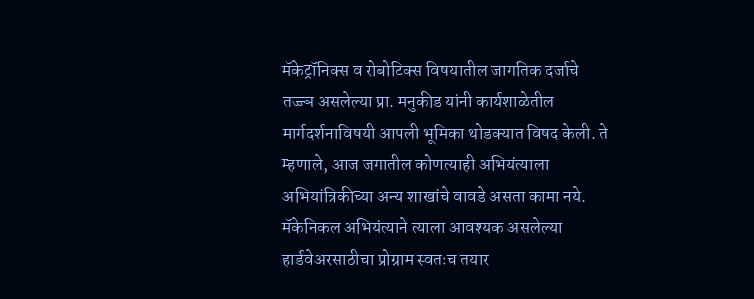मॅकेट्रॉनिक्स व रोबोटिक्स विषयातील जागतिक दर्जाचे तज्ज्ञ असलेल्या प्रा. मनुकीड यांनी कार्यशाळेतील मार्गदर्शनाविषयी आपली भूमिका थोडक्यात विषद केली. ते म्हणाले, आज जगातील कोणत्याही अभियंत्याला अभियांत्रिकीच्या अन्य शाखांचे वावडे असता कामा नये. मॅकेनिकल अभियंत्याने त्याला आवश्यक असलेल्या हार्डवेअरसाठीचा प्रोग्राम स्वतःच तयार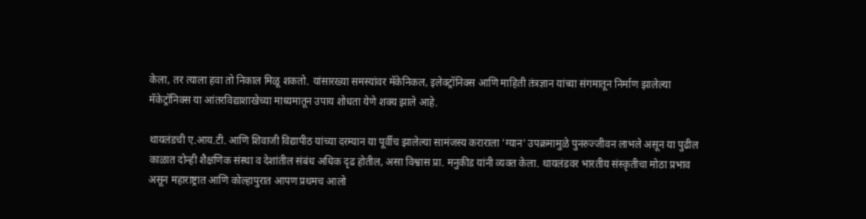केला, तर त्याला हवा तो निकाल मिळू शकतो. यांसारख्या समस्यांवर मॅकेनिकल, इलेक्ट्रॉनिक्स आणि माहिती तंत्रज्ञान यांच्या संगमातून निर्माण झालेल्या मॅकेट्रॉनिक्स या आंतरविद्याशाखेच्या माध्यमातून उपाय शोधता येणे शक्य झाले आहे.

थायलंडची ए.आय.टी. आणि शिवाजी विद्यापीठ यांच्या दरम्यान या पूर्वीच झालेल्या सामंजस्य कराराला 'ग्यान' उपक्रमामुळे पुनरुज्जीवन लाभले असून या पुढील काळात दोन्ही शैक्षणिक संस्था व देशांतील संबंध अधिक दृढ होतील, असा विश्वास प्रा. मनुकीड यांनी व्यक्त केला. थायलंडवर भारतीय संस्कृतीचा मोठा प्रभाव असून महाराष्ट्रात आणि कोल्हापुरात आपण प्रथमच आलो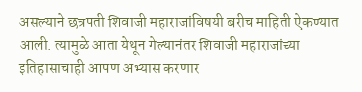असल्याने छत्रपती शिवाजी महाराजांविषयी बरीच माहिती ऐकण्यात आली. त्यामुळे आता येथून गेल्यानंतर शिवाजी महाराजांच्या इतिहासाचाही आपण अभ्यास करणार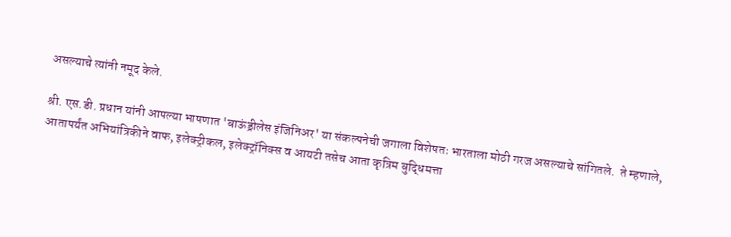असल्याचे त्यांनी नमूद केले.

श्री. एस.डी. प्रधान यांनी आपल्या भाषणात 'बाऊंड्रीलेस इंजिनिअर' या संकल्पनेची जगाला विशेषतः भारताला मोठी गरज असल्याचे सांगितले.  ते म्हणाले, आतापर्यंत अभियांत्रिकीने वाफ, इलेक्ट्रीकल, इलेक्ट्रॉनिक्स व आयटी तसेच आता कृत्रिम बुद्धिमत्ता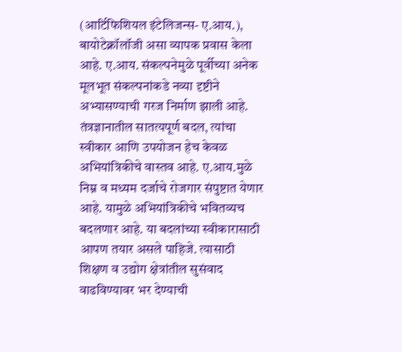(आर्टिफिशियल इंटेलिजन्स- ए.आय.), बायोटेक्नॉलॉजी असा व्यापक प्रवास केला आहे. ए.आय. संकल्पनेमुळे पूर्वीच्या अनेक मूलभूत संकल्पनांकडे नव्या दृष्टीने अभ्यासण्याची गरज निर्माण झाली आहे. तंत्रज्ञानातील सातत्यपूर्ण बदल, त्यांचा स्वीकार आणि उपयोजन हेच केवळ अभियांत्रिकीचे वास्तव आहे. ए.आय.मुळे निम्न व मध्यम दर्जाचे रोजगार संपुष्टात येणार आहे. यामुळे अभियांत्रिकीचे भवितव्यच बदलणार आहे. या बदलांच्या स्वीकारासाठी आपण तयार असले पाहिजे. त्यासाठी शिक्षण व उद्योग क्षेत्रांतील सुसंवाद वाढविण्यावर भर देण्याची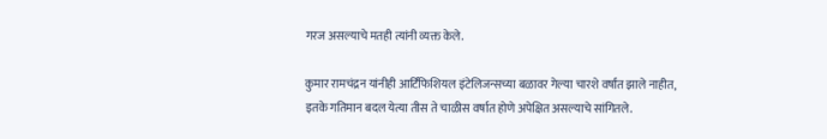गरज असल्याचे मतही त्यांनी व्यक्त केले.

कुमार रामचंद्रन यांनीही आर्टिफिशियल इंटेलिजन्सच्या बळावर गेल्या चारशे वर्षांत झाले नाहीत, इतके गतिमान बदल येत्या तीस ते चाळीस वर्षात होणे अपेक्षित असल्याचे सांगितले.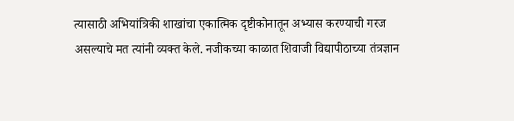त्यासाठी अभियांत्रिकी शाखांचा एकात्मिक दृष्टीकोनातून अभ्यास करण्याची गरज असल्याचे मत त्यांनी व्यक्त केले. नजीकच्या काळात शिवाजी विद्यापीठाच्या तंत्रज्ञान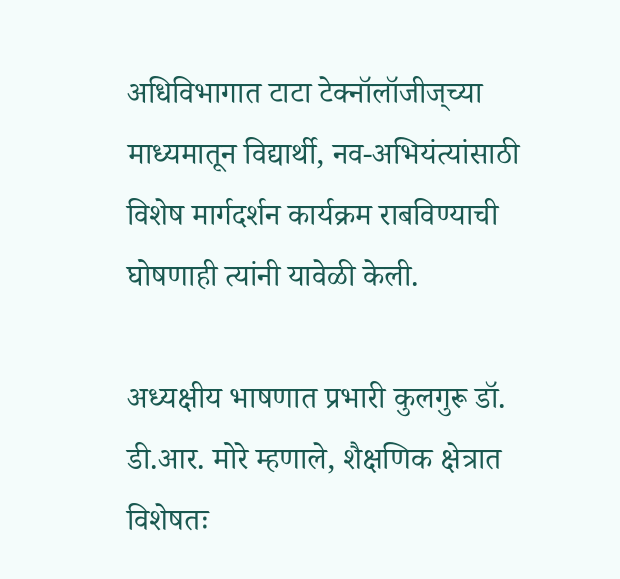अधिविभागात टाटा टेक्नॉलॉजीज्‌च्या माध्यमातून विद्यार्थी, नव-अभियंत्यांसाठी विशेष मार्गदर्शन कार्यक्रम राबविण्याची घोषणाही त्यांनी यावेळी केली.

अध्यक्षीय भाषणात प्रभारी कुलगुरू डॉ. डी.आर. मोरे म्हणाले, शैक्षणिक क्षेत्रात विशेषतः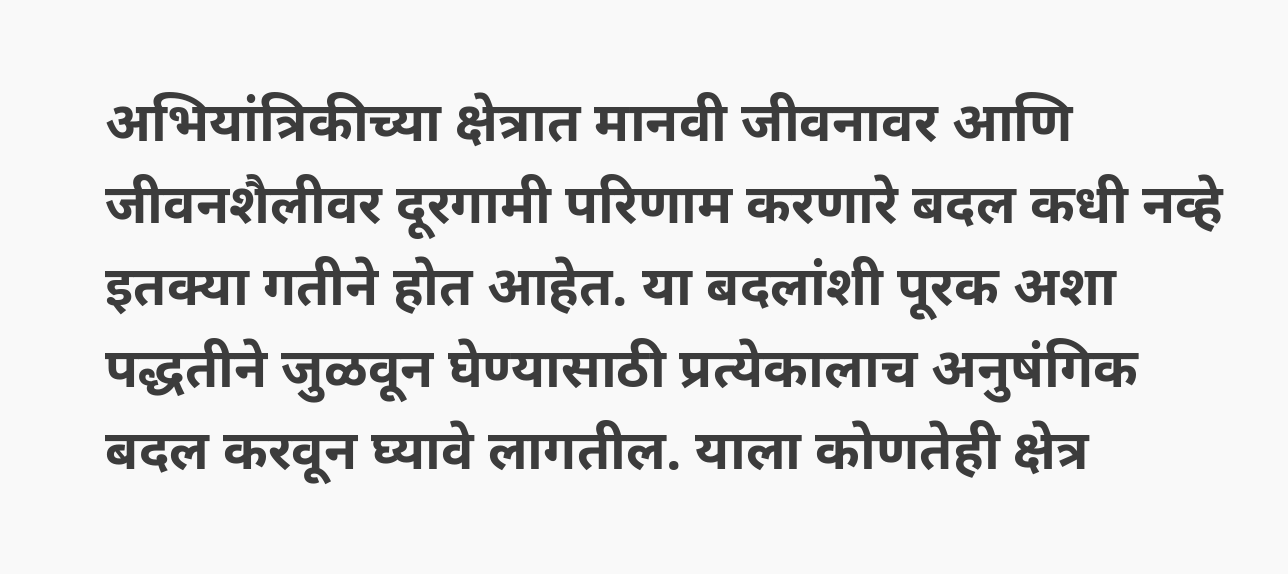अभियांत्रिकीच्या क्षेत्रात मानवी जीवनावर आणि जीवनशैलीवर दूरगामी परिणाम करणारे बदल कधी नव्हे इतक्या गतीने होत आहेत. या बदलांशी पूरक अशा पद्धतीने जुळवून घेण्यासाठी प्रत्येकालाच अनुषंगिक बदल करवून घ्यावे लागतील. याला कोणतेही क्षेत्र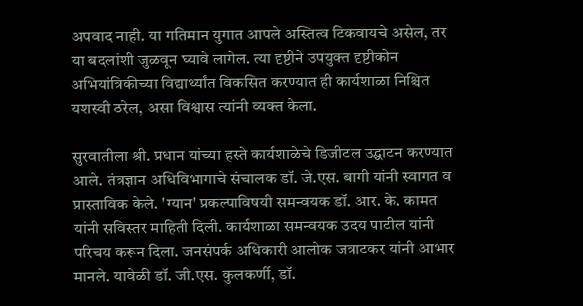अपवाद नाही. या गतिमान युगात आपले अस्तित्व टिकवायचे असेल, तर या बदलांशी जुळवून घ्यावे लागेल. त्या दृष्टीने उपयुक्त दृष्टीकोन अभियांत्रिकीच्या विद्यार्थ्यांत विकसित करण्यात ही कार्यशाळा निश्चित यशस्वी ठरेल, असा विश्वास त्यांनी व्यक्त केला.

सुरवातीला श्री. प्रधान यांच्या हस्ते कार्यशाळेचे डिजीटल उद्घाटन करण्यात आले. तंत्रज्ञान अधिविभागाचे संचालक डॉ. जे.एस. बागी यांनी स्वागत व प्रास्ताविक केले. 'ग्यान' प्रकल्पाविषयी समन्वयक डॉ. आर. के. कामत यांनी सविस्तर माहिती दिली. कार्यशाळा समन्वयक उदय पाटील यांनी परिचय करून दिला. जनसंपर्क अधिकारी आलोक जत्राटकर यांनी आभार मानले. यावेळी डॉ. जी.एस. कुलकर्णी, डॉ.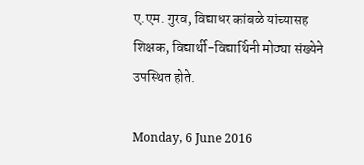ए.एम. गुरव, विद्याधर कांबळे यांच्यासह शिक्षक, विद्यार्थी-विद्यार्थिनी मोठ्या संख्येने उपस्थित होते.

Monday, 6 June 2016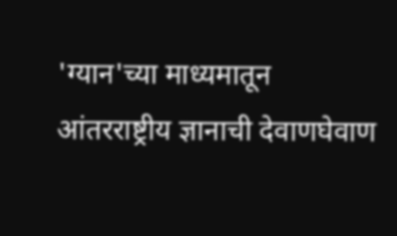'ग्यान'च्या माध्यमातून आंतरराष्ट्रीय ज्ञानाची देवाणघेवाण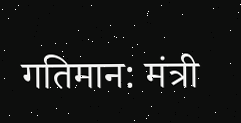गतिमान: मंत्री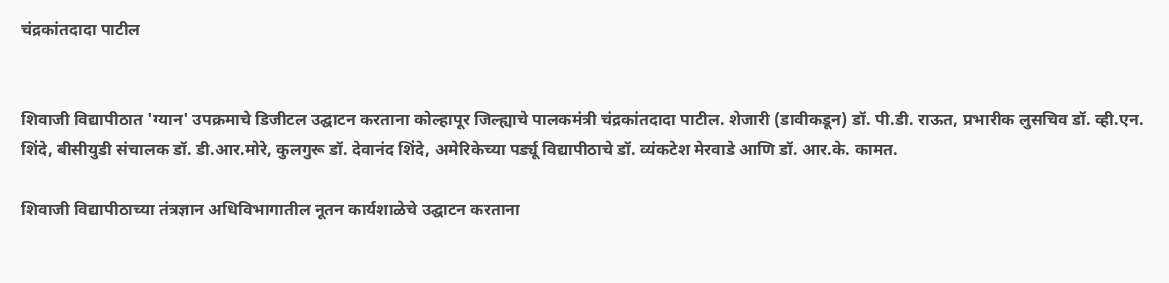चंद्रकांतदादा पाटील


शिवाजी विद्यापीठात 'ग्यान' उपक्रमाचे डिजीटल उद्घाटन करताना कोल्हापूर जिल्ह्याचे पालकमंत्री चंद्रकांतदादा पाटील. शेजारी (डावीकडून) डॉ. पी.डी. राऊत, प्रभारीक लुसचिव डॉ. व्ही.एन. शिंदे, बीसीयुडी संचालक डॉ. डी.आर.मोरे, कुलगुरू डॉ. देवानंद शिंदे, अमेरिकेच्या पर्ड्यू विद्यापीठाचे डॉ. व्यंकटेश मेरवाडे आणि डॉ. आर.के. कामत.

शिवाजी विद्यापीठाच्या तंत्रज्ञान अधिविभागातील नूतन कार्यशाळेचे उद्घाटन करताना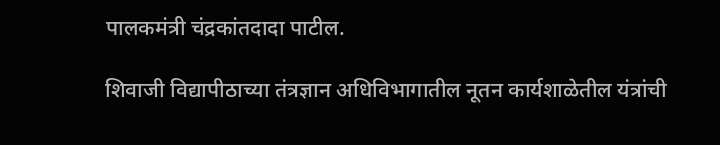पालकमंत्री चंद्रकांतदादा पाटील.

शिवाजी विद्यापीठाच्या तंत्रज्ञान अधिविभागातील नूतन कार्यशाळेतील यंत्रांची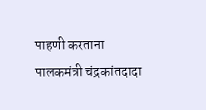पाहणी करताना पालकमंत्री चंद्रकांतदादा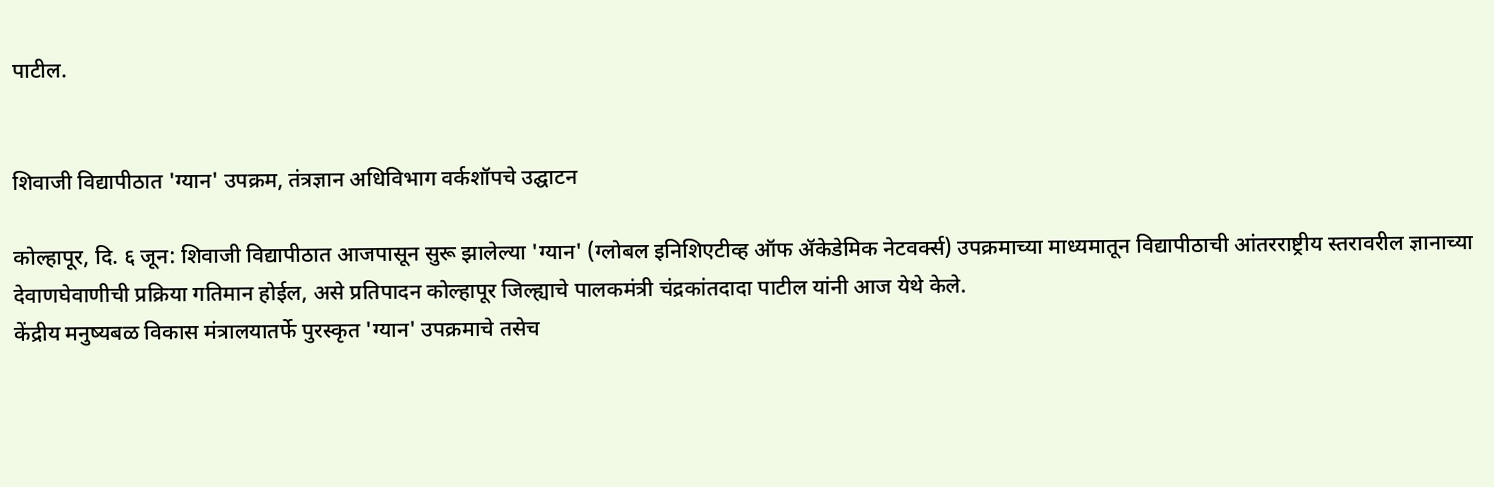पाटील.


शिवाजी विद्यापीठात 'ग्यान' उपक्रम, तंत्रज्ञान अधिविभाग वर्कशॉपचे उद्घाटन

कोल्हापूर, दि. ६ जून: शिवाजी विद्यापीठात आजपासून सुरू झालेल्या 'ग्यान' (ग्लोबल इनिशिएटीव्ह ऑफ ॲकेडेमिक नेटवर्क्स) उपक्रमाच्या माध्यमातून विद्यापीठाची आंतरराष्ट्रीय स्तरावरील ज्ञानाच्या देवाणघेवाणीची प्रक्रिया गतिमान होईल, असे प्रतिपादन कोल्हापूर जिल्ह्याचे पालकमंत्री चंद्रकांतदादा पाटील यांनी आज येथे केले.
केंद्रीय मनुष्यबळ विकास मंत्रालयातर्फे पुरस्कृत 'ग्यान' उपक्रमाचे तसेच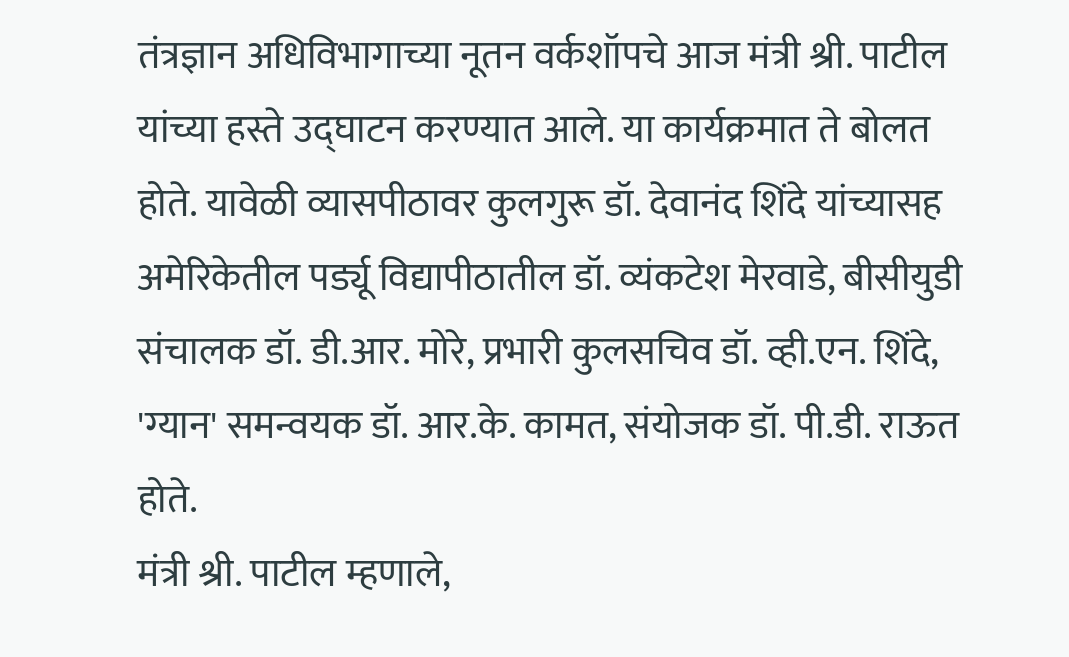तंत्रज्ञान अधिविभागाच्या नूतन वर्कशॉपचे आज मंत्री श्री. पाटील यांच्या हस्ते उद्घाटन करण्यात आले. या कार्यक्रमात ते बोलत होते. यावेळी व्यासपीठावर कुलगुरू डॉ. देवानंद शिंदे यांच्यासह अमेरिकेतील पर्ड्यू विद्यापीठातील डॉ. व्यंकटेश मेरवाडे, बीसीयुडी संचालक डॉ. डी.आर. मोरे, प्रभारी कुलसचिव डॉ. व्ही.एन. शिंदे, 'ग्यान' समन्वयक डॉ. आर.के. कामत, संयोजक डॉ. पी.डी. राऊत होते.
मंत्री श्री. पाटील म्हणाले,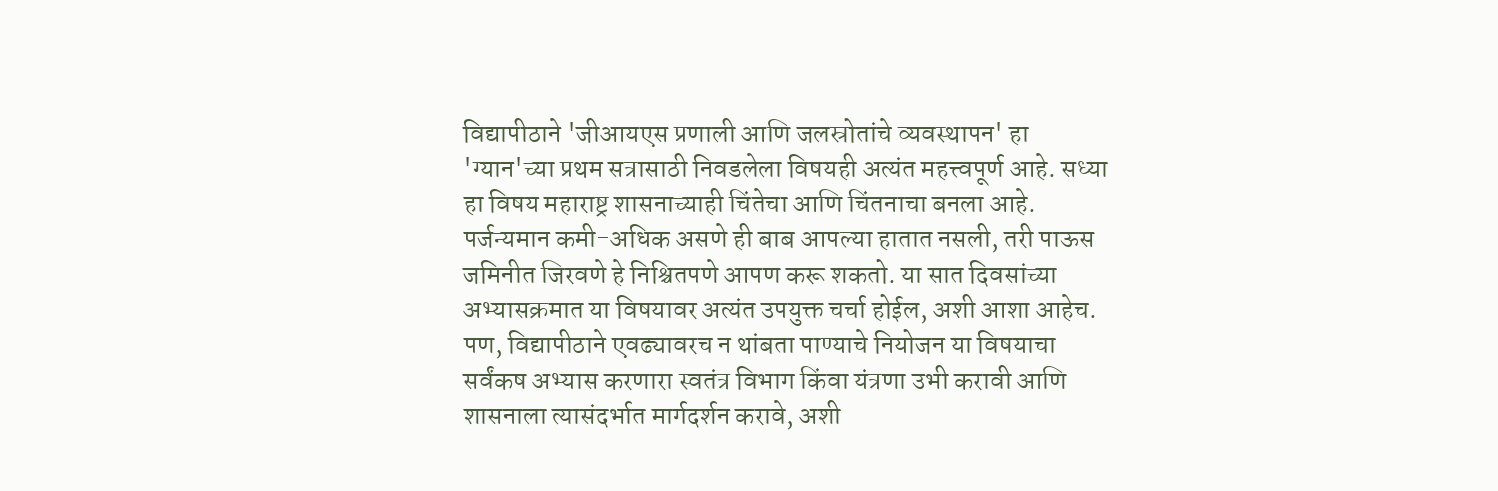विद्यापीठाने 'जीआयएस प्रणाली आणि जलस्रोतांचे व्यवस्थापन' हा 'ग्यान'च्या प्रथम सत्रासाठी निवडलेला विषयही अत्यंत महत्त्वपूर्ण आहे. सध्या हा विषय महाराष्ट्र शासनाच्याही चिंतेचा आणि चिंतनाचा बनला आहे. पर्जन्यमान कमी-अधिक असणे ही बाब आपल्या हातात नसली, तरी पाऊस जमिनीत जिरवणे हे निश्चितपणे आपण करू शकतो. या सात दिवसांच्या अभ्यासक्रमात या विषयावर अत्यंत उपयुक्त चर्चा होईल, अशी आशा आहेच. पण, विद्यापीठाने एवढ्यावरच न थांबता पाण्याचे नियोजन या विषयाचा सर्वंकष अभ्यास करणारा स्वतंत्र विभाग किंवा यंत्रणा उभी करावी आणि शासनाला त्यासंदर्भात मार्गदर्शन करावे, अशी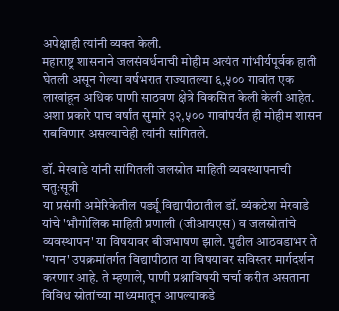अपेक्षाही त्यांनी व्यक्त केली.
महाराष्ट्र शासनाने जलसंवर्धनाची मोहीम अत्यंत गांभीर्यपूर्वक हाती घेतली असून गेल्या वर्षभरात राज्यातल्या ६,५०० गावांत एक लाखांहून अधिक पाणी साठवण क्षेत्रे विकसित केली केली आहेत. अशा प्रकारे पाच वर्षांत सुमारे ३२,५०० गावांपर्यंत ही मोहीम शासन राबविणार असल्याचेही त्यांनी सांगितले.

डॉ. मेरवाडे यांनी सांगितली जलस्रोत माहिती व्यवस्थापनाची चतुःसूत्री
या प्रसंगी अमेरिकेतील पर्ड्यू विद्यापीठातील डॉ. व्यंकटेश मेरवाडे यांचे 'भौगोलिक माहिती प्रणाली (जीआयएस) व जलस्रोतांचे व्यवस्थापन' या विषयावर बीजभाषण झाले. पुढील आठवडाभर ते 'ग्यान' उपक्रमांतर्गत विद्यापीठात या विषयावर सविस्तर मार्गदर्शन करणार आहे. ते म्हणाले, पाणी प्रश्नाविषयी चर्चा करीत असताना विविध स्रोतांच्या माध्यमातून आपल्याकडे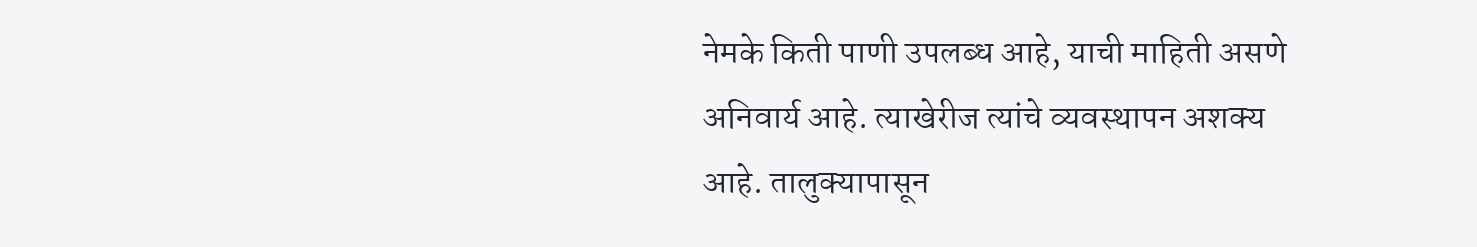नेमके किती पाणी उपलब्ध आहे, याची माहिती असणे अनिवार्य आहे. त्याखेरीज त्यांचे व्यवस्थापन अशक्य आहे. तालुक्यापासून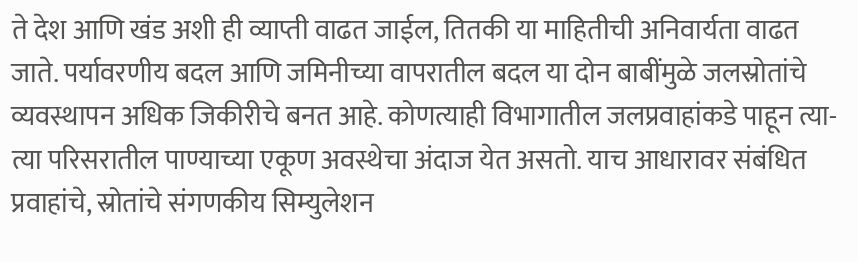ते देश आणि खंड अशी ही व्याप्ती वाढत जाईल, तितकी या माहितीची अनिवार्यता वाढत जाते. पर्यावरणीय बदल आणि जमिनीच्या वापरातील बदल या दोन बाबींमुळे जलस्रोतांचे व्यवस्थापन अधिक जिकीरीचे बनत आहे. कोणत्याही विभागातील जलप्रवाहांकडे पाहून त्या-त्या परिसरातील पाण्याच्या एकूण अवस्थेचा अंदाज येत असतो. याच आधारावर संबंधित प्रवाहांचे, स्रोतांचे संगणकीय सिम्युलेशन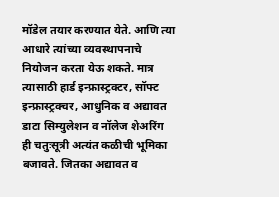मॉडेल तयार करण्यात येते. आणि त्या आधारे त्यांच्या व्यवस्थापनाचे नियोजन करता येऊ शकते. मात्र त्यासाठी हार्ड इन्फ्रास्ट्रक्टर, सॉफ्ट इन्फ्रास्ट्रक्चर, आधुनिक व अद्यावत डाटा सिम्युलेशन व नॉलेज शेअरिंग ही चतुःसूत्री अत्यंत कळीची भूमिका बजावते. जितका अद्यावत व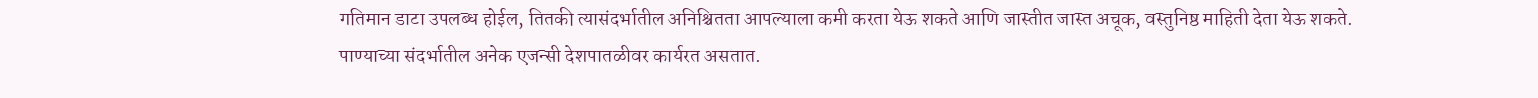गतिमान डाटा उपलब्ध होईल, तितकी त्यासंदर्भातील अनिश्चितता आपल्याला कमी करता येऊ शकते आणि जास्तीत जास्त अचूक, वस्तुनिष्ठ माहिती देता येऊ शकते.
पाण्याच्या संदर्भातील अनेक एजन्सी देशपातळीवर कार्यरत असतात.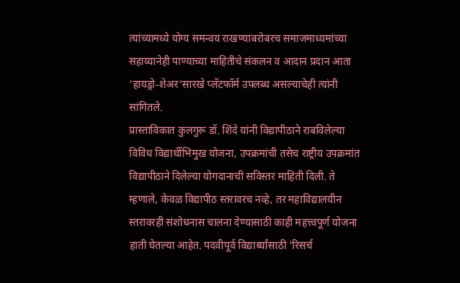त्यांच्यामध्ये योग्य समन्वय राखण्याबरोबरच समाजमाध्यमांच्या सहाय्यानेही पाण्याच्या माहितीचे संकलन व आदान प्रदान आता 'हायड्रो-शेअर'सारखे प्लॅटफॉर्म उपलब्ध असल्याचेही त्यांनी सांगितले.
प्रास्ताविकात कुलगुरू डॉ. शिंदे यांनी विद्यापीठाने राबविलेल्या विविध विद्यार्थीभिमुख योजना, उपक्रमांची तसेच राष्ट्रीय उपक्रमांत विद्यापीठाने दिलेल्या योगदानाची सविस्तर माहिती दिली. ते म्हणाले, केवळ विद्यापीठ स्तरावरच नव्हे, तर महाविद्यालयीन स्तरावरही संशोधनास चालना देण्यासाठी काही महत्त्वपूर्ण योजना हाती घेतल्या आहेत. पदवीपूर्व विद्यार्थ्यांसाठी 'रिसर्च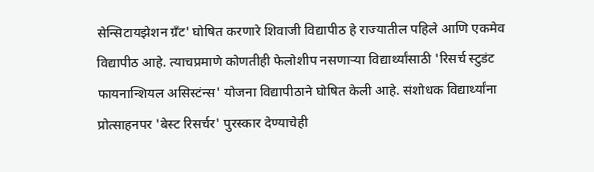सेन्सिटायझेशन ग्रँट' घोषित करणारे शिवाजी विद्यापीठ हे राज्यातील पहिले आणि एकमेव विद्यापीठ आहे. त्याचप्रमाणे कोणतीही फेलोशीप नसणाऱ्या विद्यार्थ्यांसाठी 'रिसर्च स्टुडंट फायनान्शियल असिस्टंन्स' योजना विद्यापीठाने घोषित केली आहे. संशोधक विद्यार्थ्यांना प्रोत्साहनपर 'बेस्ट रिसर्चर' पुरस्कार देण्याचेही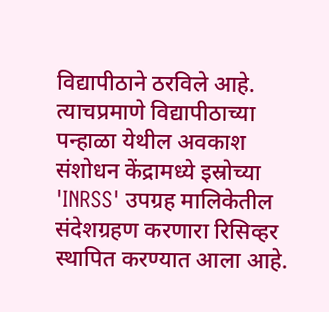विद्यापीठाने ठरविले आहे. त्याचप्रमाणे विद्यापीठाच्या पन्हाळा येथील अवकाश संशोधन केंद्रामध्ये इस्रोच्या 'INRSS' उपग्रह मालिकेतील संदेशग्रहण करणारा रिसिव्हर स्थापित करण्यात आला आहे.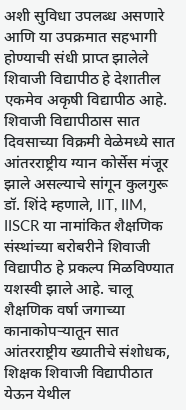अशी सुविधा उपलब्ध असणारे आणि या उपक्रमात सहभागी होण्याची संधी प्राप्त झालेले शिवाजी विद्यापीठ हे देशातील एकमेव अकृषी विद्यापीठ आहे.
शिवाजी विद्यापीठास सात दिवसाच्या विक्रमी वेळेमध्ये सात आंतरराष्ट्रीय ग्यान कोर्सेस मंजूर झाले असल्याचे सांगून कुलगुरू डॉ. शिंदे म्हणाले, IIT, IIM, IISCR या नामांकित शैक्षणिक संस्थांच्या बरोबरीने शिवाजी विद्यापीठ हे प्रकल्प मिळविण्यात यशस्वी झाले आहे. चालू शैक्षणिक वर्षा जगाच्या कानाकोपऱ्यातून सात आंतरराष्ट्रीय ख्यातीचे संशोधक, शिक्षक शिवाजी विद्यापीठात येऊन येथील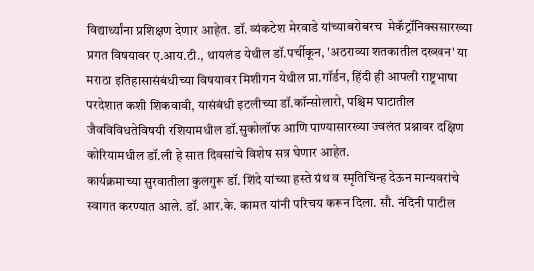विद्यार्थ्यांना प्रशिक्षण देणार आहेत. डॉ. व्यंकटेश मेरवाडे यांच्याबरोबरच  मेकॅट्रॉनिक्ससारख्या प्रगत विषयावर ए.आय.टी., थायलंड येथील डॉ.पर्चीकून, 'अठराव्या शतकातील दख्खन' या मराठा इतिहासासंबंधीच्या विषयावर मिशीगन येथील प्रा.गॉर्डन, हिंदी ही आपली राष्ट्रभाषा परदेशात कशी शिकवावी, यासंबंधी इटलीच्या डॉ.कॉन्सोलारो, पश्चिम घाटातील जैवविविधतेविषयी रशियामधील डॉ.सुकोलॉफ आणि पाण्यासारख्या ज्वलंत प्रश्नावर दक्षिण कोरियामधील डॉ.ली हे सात दिवसांचे विशेष सत्र घेणार आहेत.
कार्यक्रमाच्या सुरवातीला कुलगुरू डॉ. शिंदे यांच्या हस्ते ग्रंथ व स्मृतिचिन्ह देऊन मान्यवरांचे स्वागत करण्यात आले. डॉ. आर.के. कामत यांनी परिचय करून दिला. सौ. नंदिनी पाटील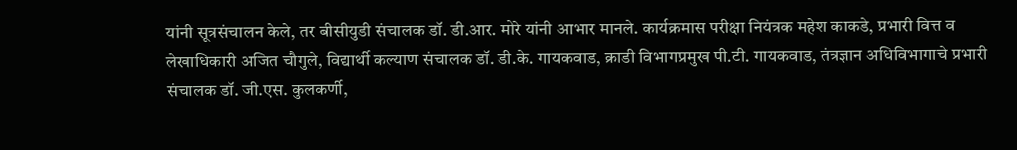यांनी सूत्रसंचालन केले, तर बीसीयुडी संचालक डॉ. डी.आर. मोरे यांनी आभार मानले. कार्यक्रमास परीक्षा नियंत्रक महेश काकडे, प्रभारी वित्त व लेखाधिकारी अजित चौगुले, विद्यार्थी कल्याण संचालक डॉ. डी.के. गायकवाड, क्राडी विभागप्रमुख पी.टी. गायकवाड, तंत्रज्ञान अधिविभागाचे प्रभारी संचालक डॉ. जी.एस. कुलकर्णी,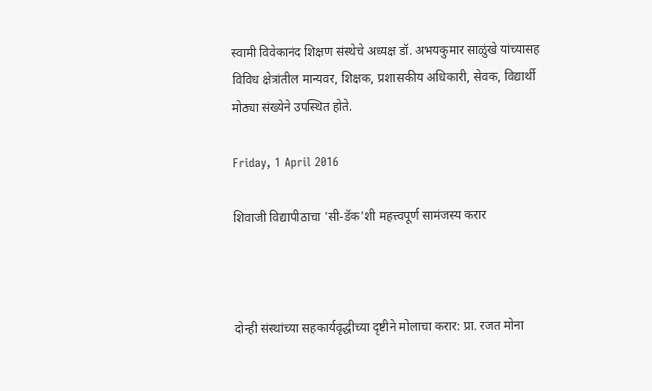स्वामी विवेकानंद शिक्षण संस्थेचे अध्यक्ष डॉ. अभयकुमार साळुंखे यांच्यासह विविध क्षेत्रांतील मान्यवर, शिक्षक, प्रशासकीय अधिकारी, सेवक, विद्यार्थी मोठ्या संख्येने उपस्थित होते.

Friday, 1 April 2016

शिवाजी विद्यापीठाचा 'सी-डॅक'शी महत्त्वपूर्ण सामंजस्य करार



दोन्ही संस्थांच्या सहकार्यवृद्धीच्या दृष्टीने मोलाचा करार: प्रा. रजत मोना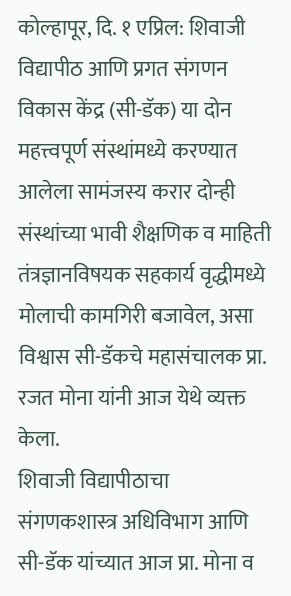कोल्हापूर, दि. १ एप्रिल: शिवाजी विद्यापीठ आणि प्रगत संगणन विकास केंद्र (सी-डॅक) या दोन महत्त्वपूर्ण संस्थांमध्ये करण्यात आलेला सामंजस्य करार दोन्ही संस्थांच्या भावी शैक्षणिक व माहिती तंत्रज्ञानविषयक सहकार्य वृद्धीमध्ये मोलाची कामगिरी बजावेल, असा विश्वास सी-डॅकचे महासंचालक प्रा. रजत मोना यांनी आज येथे व्यक्त केला.
शिवाजी विद्यापीठाचा संगणकशास्त्र अधिविभाग आणि सी-डॅक यांच्यात आज प्रा. मोना व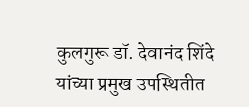कुलगुरू डॉ. देवानंद शिंदे यांच्या प्रमुख उपस्थितीत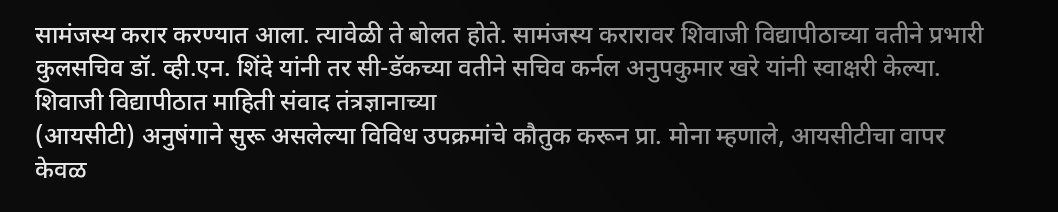सामंजस्य करार करण्यात आला. त्यावेळी ते बोलत होते. सामंजस्य करारावर शिवाजी विद्यापीठाच्या वतीने प्रभारी कुलसचिव डॉ. व्ही.एन. शिंदे यांनी तर सी-डॅकच्या वतीने सचिव कर्नल अनुपकुमार खरे यांनी स्वाक्षरी केल्या.
शिवाजी विद्यापीठात माहिती संवाद तंत्रज्ञानाच्या
(आयसीटी) अनुषंगाने सुरू असलेल्या विविध उपक्रमांचे कौतुक करून प्रा. मोना म्हणाले, आयसीटीचा वापर केवळ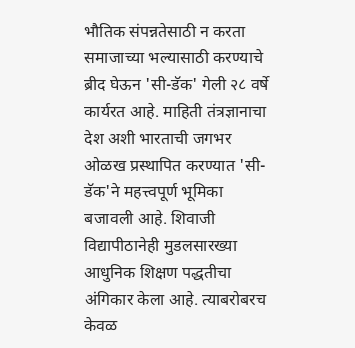भौतिक संपन्नतेसाठी न करता समाजाच्या भल्यासाठी करण्याचे ब्रीद घेऊन 'सी-डॅक' गेली २८ वर्षे कार्यरत आहे. माहिती तंत्रज्ञानाचा देश अशी भारताची जगभर ओळख प्रस्थापित करण्यात 'सी-डॅक'ने महत्त्वपूर्ण भूमिका बजावली आहे. शिवाजी विद्यापीठानेही मुडलसारख्या आधुनिक शिक्षण पद्धतीचा अंगिकार केला आहे. त्याबरोबरच केवळ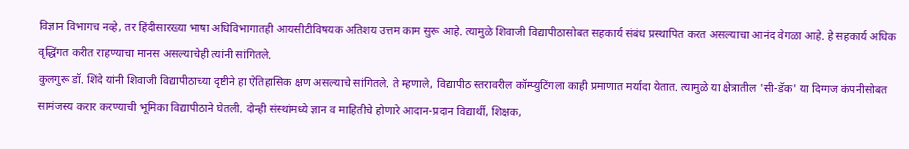विज्ञान विभागच नव्हे, तर हिंदीसारख्या भाषा अधिविभागातही आयसीटीविषयक अतिशय उत्तम काम सुरू आहे. त्यामुळे शिवाजी विद्यापीठासोबत सहकार्य संबंध प्रस्थापित करत असल्याचा आनंद वेगळा आहे. हे सहकार्य अधिक वृद्धिंगत करीत राहण्याचा मानस असल्याचेही त्यांनी सांगितले.
कुलगुरू डॉ. शिंदे यांनी शिवाजी विद्यापीठाच्या दृष्टीने हा ऐतिहासिक क्षण असल्याचे सांगितले. ते म्हणाले, विद्यापीठ स्तरावरील कॉम्प्युटिंगला काही प्रमाणात मर्यादा येतात. त्यामुळे या क्षेत्रातील 'सी-डॅक' या दिग्गज कंपनीसोबत सामंजस्य करार करण्याची भूमिका विद्यापीठाने घेतली. दोन्ही संस्थांमध्ये ज्ञान व माहितीचे होणारे आदान-प्रदान विद्यार्थी, शिक्षक,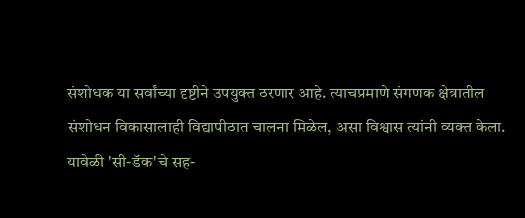संशोधक या सर्वांच्या दृष्टीने उपयुक्त ठरणार आहे. त्याचप्रमाणे संगणक क्षेत्रातील संशोधन विकासालाही विद्यापीठात चालना मिळेल, असा विश्वास त्यांनी व्यक्त केला.
यावेळी 'सी-डॅक'चे सह-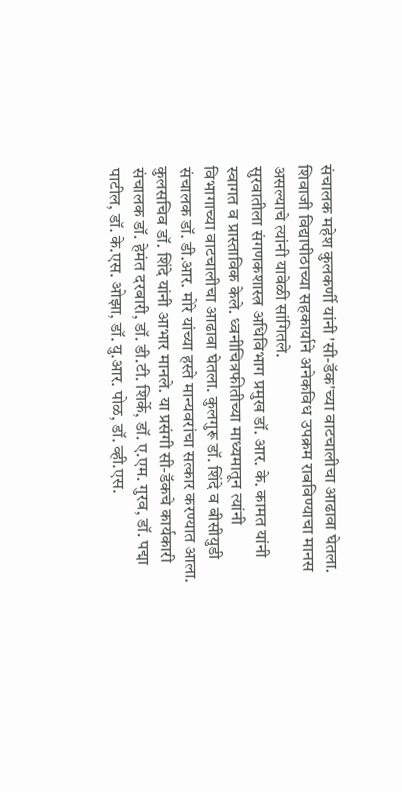संचालक महेश कुलकर्णी यांनी 'सी-डॅक'च्या वाटचालीचा आढावा घेतला. शिवाजी विद्यापीठाच्या सहकार्याने अनेकविध उपक्रम राबविण्याचा मानस असल्याचे त्यांनी यावेळी सांगितले.
सुरवातीला संगणकशास्त्र अधिविभाग प्रमुख डॉ. आर. के. कामत यांनी स्वागत व प्रास्ताविक केले. ध्वनीचित्रफीतीच्या माध्यमातून त्यांनी विभागाच्या वाटचालीचा आढावा घेतला. कुलगुरू डॉ. शिंदे व बीसीयुडी संचालक डॉ. डी.आर. मोरे यांच्या हस्ते मान्यवरांचा सत्कार करण्यात आला. कुलसचिव डॉ. शिंदे यांनी आभार मानले. या प्रसंगी सी-डॅकचे कार्यकारी संचालक डॉ. हेमंत दरबारी, डॉ. डी.टी. शिर्के, डॉ. ए.एम. गुरव, डॉ. पद्मा पाटील, डॉ. के.एस. ओझा, डॉ. यु.आर. पोळ, डॉ. व्ही.एस.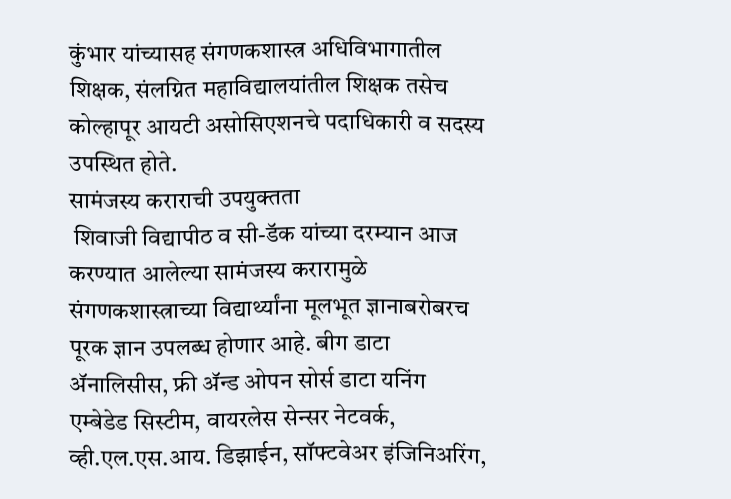कुंभार यांच्यासह संगणकशास्त्र अधिविभागातील शिक्षक, संलग्नित महाविद्यालयांतील शिक्षक तसेच कोल्हापूर आयटी असोसिएशनचे पदाधिकारी व सदस्य उपस्थित होते.
सामंजस्य कराराची उपयुक्तता
 शिवाजी विद्यापीठ व सी-डॅक यांच्या दरम्यान आज करण्यात आलेल्या सामंजस्य करारामुळे संगणकशास्त्राच्या विद्यार्थ्यांना मूलभूत ज्ञानाबरोबरच पूरक ज्ञान उपलब्ध होणार आहे. बीग डाटा ॲनालिसीस, फ्री ॲन्ड ओपन सोर्स डाटा यनिंग एम्बेडेड सिस्टीम, वायरलेस सेन्सर नेटवर्क, व्ही.एल.एस.आय. डिझाईन, सॉफ्टवेअर इंजिनिअरिंग,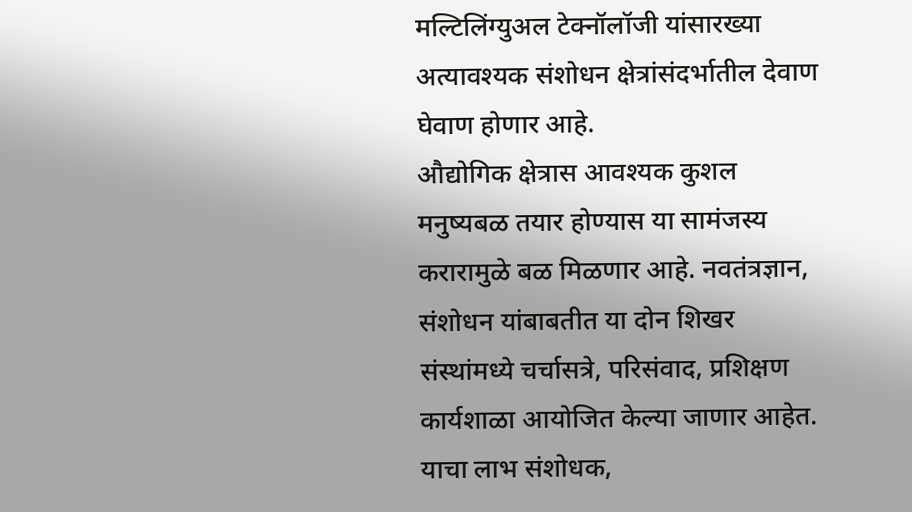मल्टिलिंग्युअल टेक्नॉलॉजी यांसारख्या अत्यावश्यक संशोधन क्षेत्रांसंदर्भातील देवाण घेवाण होणार आहे.
औद्योगिक क्षेत्रास आवश्यक कुशल मनुष्यबळ तयार होण्यास या सामंजस्य करारामुळे बळ मिळणार आहे. नवतंत्रज्ञान, संशोधन यांबाबतीत या दोन शिखर संस्थांमध्ये चर्चासत्रे, परिसंवाद, प्रशिक्षण कार्यशाळा आयोजित केल्या जाणार आहेत. याचा लाभ संशोधक,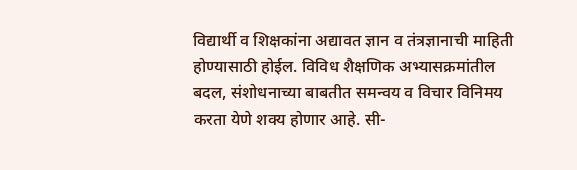विद्यार्थी व शिक्षकांना अद्यावत ज्ञान व तंत्रज्ञानाची माहिती होण्यासाठी होईल. विविध शैक्षणिक अभ्यासक्रमांतील बदल, संशोधनाच्या बाबतीत समन्वय व विचार विनिमय करता येणे शक्य होणार आहे. सी-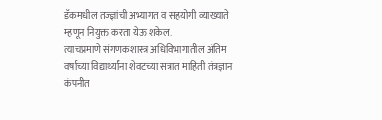डॅकमधील तज्ज्ञांची अभ्यागत व सहयोगी व्याख्याते म्हणून नियुक्त करता येऊ शकेल.
त्याचप्रमाणे संगणकशास्त्र अधिविभागातील अंतिम वर्षाच्या विद्यार्थ्यांना शेवटच्या सत्रात माहिती तंत्रज्ञान कंपनीत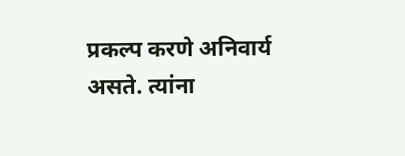प्रकल्प करणे अनिवार्य असते. त्यांना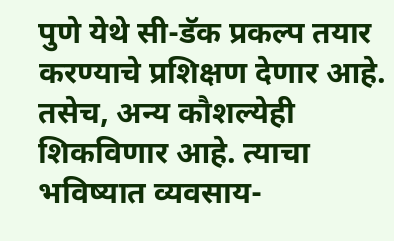पुणे येथे सी-डॅक प्रकल्प तयार करण्याचे प्रशिक्षण देणार आहे. तसेच, अन्य कौशल्येही शिकविणार आहे. त्याचा भविष्यात व्यवसाय-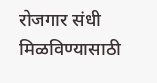रोजगार संधी मिळविण्यासाठी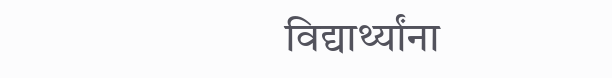विद्यार्थ्यांना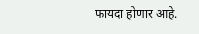फायदा होणार आहे.